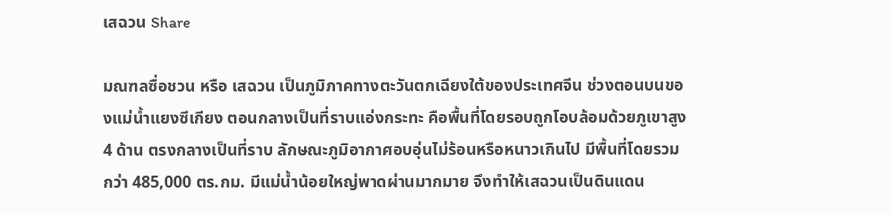เสฉวน Share

มณฑลซื่อชวน หรือ เสฉวน เป็นภูมิภาคทางตะวันตกเฉียงใต้ของประเทศจีน ช่วงตอนบนของแม่น้ำแยงซีเกียง ตอนกลางเป็นที่ราบแอ่งกระทะ คือพื้นที่โดยรอบถูกโอบล้อมด้วยภูเขาสูง 4 ด้าน ตรงกลางเป็นที่ราบ ลักษณะภูมิอากาศอบอุ่นไม่ร้อนหรือหนาวเกินไป มีพื้นที่โดยรวมกว่า 485,000 ตร.กม. มีแม่น้ำน้อยใหญ่พาดผ่านมากมาย จึงทำให้เสฉวนเป็นดินแดน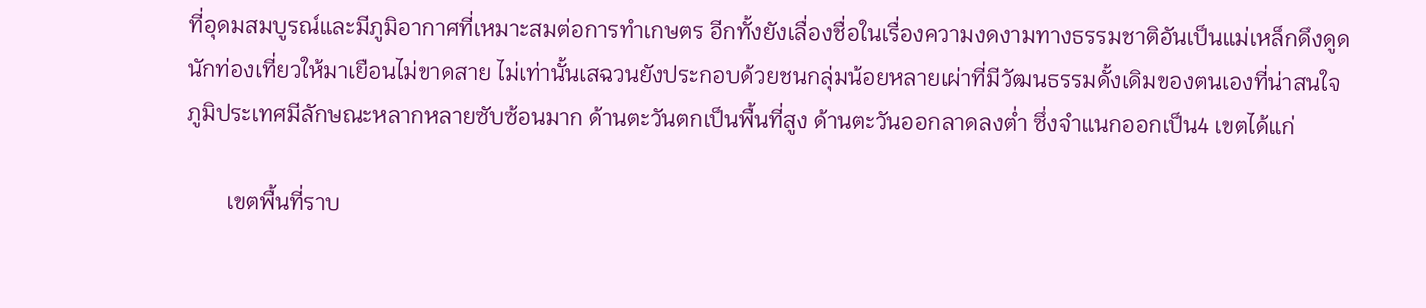ที่อุดมสมบูรณ์และมีภูมิอากาศที่เหมาะสมต่อการทำเกษตร อีกทั้งยังเลื่องชื่อในเรื่องความงดงามทางธรรมชาติอันเป็นแม่เหล็กดึงดูดนักท่องเที่ยวให้มาเยือนไม่ขาดสาย ไม่เท่านั้นเสฉวนยังประกอบด้วยชนกลุ่มน้อยหลายเผ่าที่มีวัฒนธรรมดั้งเดิมของตนเองที่น่าสนใจ
ภูมิประเทศมีลักษณะหลากหลายซับซ้อนมาก ด้านตะวันตกเป็นพื้นที่สูง ด้านตะวันออกลาดลงต่ำ ซึ่งจำแนกออกเป็น4 เขตได้แก่

       เขตพื้นที่ราบ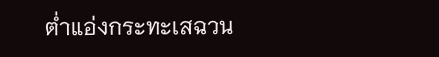ต่ำแอ่งกระทะเสฉวน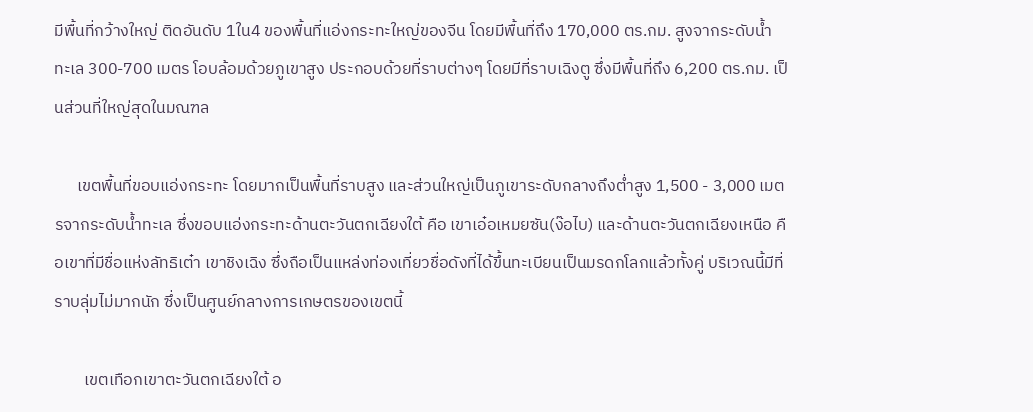มีพื้นที่กว้างใหญ่ ติดอันดับ 1ใน4 ของพื้นที่แอ่งกระทะใหญ่ของจีน โดยมีพื้นที่ถึง 170,000 ตร.กม. สูงจากระดับน้ำทะเล 300-700 เมตร โอบล้อมด้วยภูเขาสูง ประกอบด้วยที่ราบต่างๆ โดยมีที่ราบเฉิงตู ซึ่งมีพื้นที่ถึง 6,200 ตร.กม. เป็นส่วนที่ใหญ่สุดในมณฑล

      เขตพื้นที่ขอบแอ่งกระทะ โดยมากเป็นพื้นที่ราบสูง และส่วนใหญ่เป็นภูเขาระดับกลางถึงต่ำสูง 1,500 - 3,000 เมตรจากระดับน้ำทะเล ซึ่งขอบแอ่งกระทะด้านตะวันตกเฉียงใต้ คือ เขาเอ๋อเหมยซัน(ง๊อไบ) และด้านตะวันตกเฉียงเหนือ คือเขาที่มีชื่อแห่งลัทธิเต๋า เขาชิงเฉิง ซึ่งถือเป็นแหล่งท่องเที่ยวชื่อดังที่ได้ขึ้นทะเบียนเป็นมรดกโลกแล้วทั้งคู่ บริเวณนี้มีที่ราบลุ่มไม่มากนัก ซึ่งเป็นศูนย์กลางการเกษตรของเขตนี้

        เขตเทือกเขาตะวันตกเฉียงใต้ อ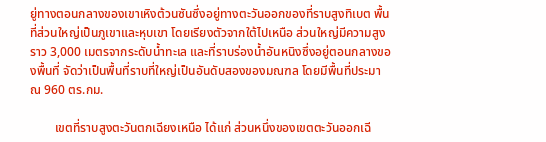ยู่ทางตอนกลางของเขาเหิงต้วนซันซึ่งอยู่ทางตะวันออกของที่ราบสูงทิเบต พื้นที่ส่วนใหญ่เป็นภูเขาและหุบเขา โดยเรียงตัวจากใต้ไปเหนือ ส่วนใหญ่มีความสูงราว 3,000 เมตรจากระดับน้ำทะเล และที่ราบร่องน้ำอันหนิงซึ่งอยู่ตอนกลางของพื้นที่ จัดว่าเป็นพื้นที่ราบที่ใหญ่เป็นอันดับสองของมณฑล โดยมีพื้นที่ประมาณ 960 ตร.กม.

        เขตที่ราบสูงตะวันตกเฉียงเหนือ ได้แก่ ส่วนหนึ่งของเขตตะวันออกเฉี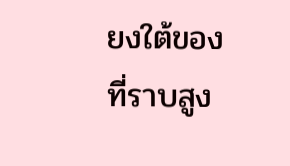ยงใต้ของที่ราบสูง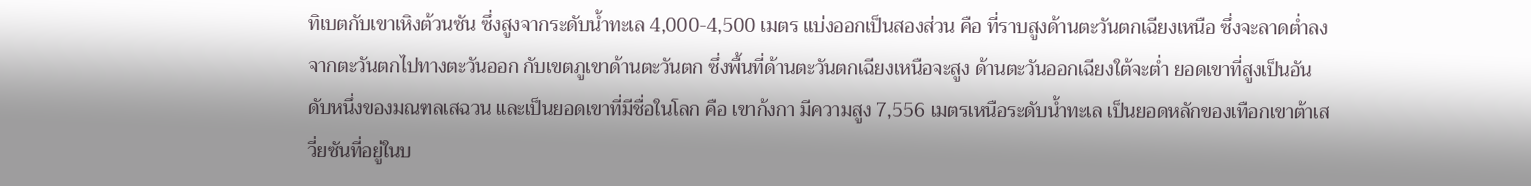ทิเบตกับเขาเหิงต้วนซัน ซึ่งสูงจากระดับน้ำทะเล 4,000-4,500 เมตร แบ่งออกเป็นสองส่วน คือ ที่ราบสูงด้านตะวันตกเฉียงเหนือ ซึ่งจะลาดต่ำลงจากตะวันตกไปทางตะวันออก กับเขตภูเขาด้านตะวันตก ซึ่งพื้นที่ด้านตะวันตกเฉียงเหนือจะสูง ด้านตะวันออกเฉียงใต้จะต่ำ ยอดเขาที่สูงเป็นอันดับหนึ่งของมณฑลเสฉวน และเป็นยอดเขาที่มีชื่อในโลก คือ เขาก้งกา มีความสูง 7,556 เมตรเหนือระดับน้ำทะเล เป็นยอดหลักของเทือกเขาต้าเสวี่ยซันที่อยู่ในบ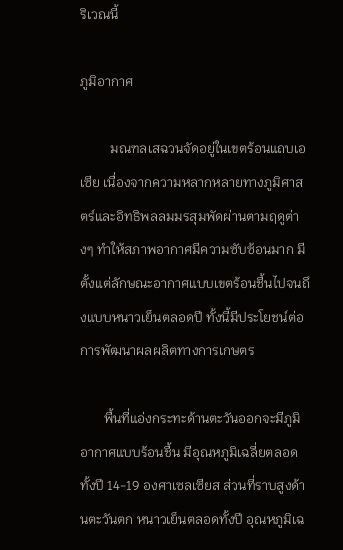ริเวณนี้

ภูมิอากาศ

         มณฑลเสฉวนจัดอยู่ในเขตร้อนแถบเอเซีย เนื่องจากความหลากหลายทางภูมิศาสตร์และอิทธิพลลมมรสุมพัดผ่านตามฤดูต่างๆ ทำให้สภาพอากาศมีความซับซ้อนมาก มีตั้งแต่ลักษณะอากาศแบบเขตร้อนชื้นไปจนถึงแบบหนาวเย็นตลอดปี ทั้งนี้มีประโยชน์ต่อการพัฒนาผลผลิตทางการเกษตร

       พื้นที่แอ่งกระทะด้านตะวันออกจะมีภูมิอากาศแบบร้อนชื้น มีอุณหภูมิเฉลี่ยตลอดทั้งปี 14-19 องศาเซลเซียส ส่วนที่ราบสูงด้านตะวันตก หนาวเย็นตลอดทั้งปี อุณหภูมิเฉ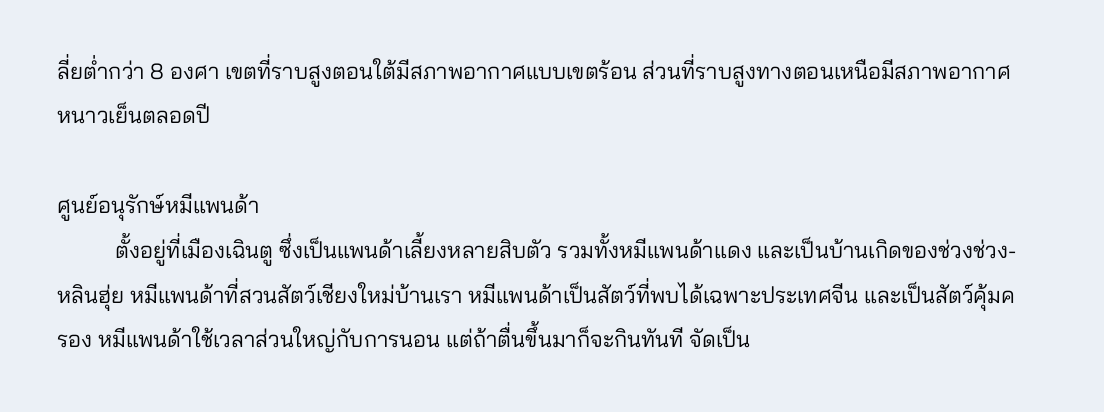ลี่ยต่ำกว่า 8 องศา เขตที่ราบสูงตอนใต้มีสภาพอากาศแบบเขตร้อน ส่วนที่ราบสูงทางตอนเหนือมีสภาพอากาศหนาวเย็นตลอดปี

ศูนย์อนุรักษ์หมีแพนด้า
          ตั้งอยู่ที่เมืองเฉินตู ซึ่งเป็นแพนด้าเลี้ยงหลายสิบตัว รวมทั้งหมีแพนด้าแดง และเป็นบ้านเกิดของช่วงช่วง-หลินฮุ่ย หมีแพนด้าที่สวนสัตว์เชียงใหม่บ้านเรา หมีแพนด้าเป็นสัตว์ที่พบได้เฉพาะประเทศจีน และเป็นสัตว์คุ้มครอง หมีแพนด้าใช้เวลาส่วนใหญ่กับการนอน แต่ถ้าตื่นขึ้นมาก็จะกินทันที จัดเป็น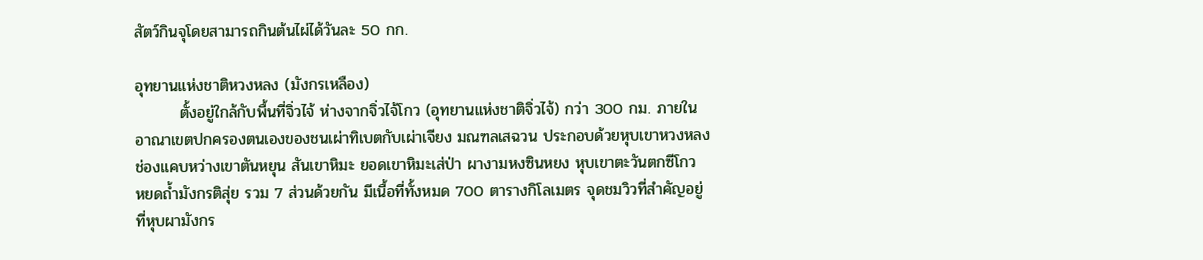สัตว์กินจุโดยสามารถกินต้นไผ่ได้วันละ 50 กก.

อุทยานแห่งชาติหวงหลง (มังกรเหลือง)
        ตั้งอยู่ใกล้กับพื้นที่จิ่วไจ้ ห่างจากจิ่วไจ้โกว (อุทยานแห่งชาติจิ่วไจ้) กว่า 300 กม. ภายในอาณาเขตปกครองตนเองของชนเผ่าทิเบตกับเผ่าเจียง มณฑลเสฉวน ประกอบด้วยหุบเขาหวงหลง ช่องแคบหว่างเขาตันหยุน สันเขาหิมะ ยอดเขาหิมะเส่ป่า ผางามหงซินหยง หุบเขาตะวันตกซีโกว หยดถ้ำมังกรติสุ่ย รวม 7 ส่วนด้วยกัน มีเนื้อที่ทั้งหมด 700 ตารางกิโลเมตร จุดชมวิวที่สำคัญอยู่ที่หุบผามังกร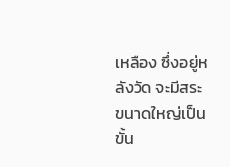เหลือง ซึ่งอยู่หลังวัด จะมีสระขนาดใหญ่เป็นขั้น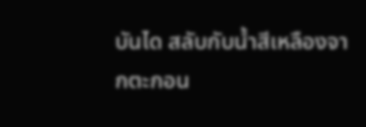บันได สลับกับน้ำสีเหลืองจากตะกอน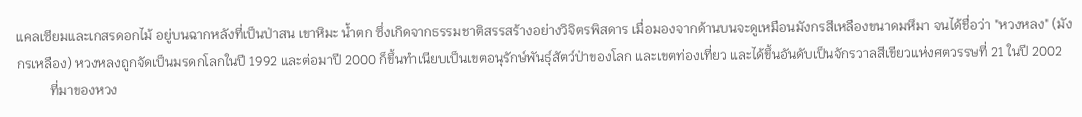แคลเซียมและเกสรดอกไม้ อยู่บนฉากหลังที่เป็นป่าสน เขาหิมะ น้ำตก ซึ่งเกิดจากธรรมชาติสรรสร้างอย่างวิจิตรพิสดาร เมื่อมองจากด้านบนจะดูเหมือนมังกรสีเหลืองขนาดมหึมา จนได้ชื่อว่า "หวงหลง" (มังกรเหลือง) หวงหลงถูกจัดเป็นมรดกโลกในปี 1992 และต่อมาปี 2000 ก็ขึ้นทำเนียบเป็นเขตอนุรักษ์พันธุ์สัตว์ป่าของโลก และเขตท่องเที่ยว และได้ขึ้นอันดับเป็นจักรวาลสีเขียวแห่งศตวรรษที่ 21 ในปี 2002
          ที่มาของหวง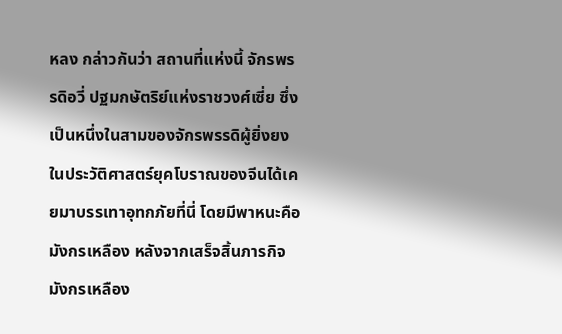หลง กล่าวกันว่า สถานที่แห่งนี้ จักรพรรดิอวี่ ปฐมกษัตริย์แห่งราชวงศ์เซี่ย ซึ่งเป็นหนึ่งในสามของจักรพรรดิผู้ยิ่งยงในประวัติศาสตร์ยุคโบราณของจีนได้เคยมาบรรเทาอุทกภัยที่นี่ โดยมีพาหนะคือมังกรเหลือง หลังจากเสร็จสิ้นภารกิจ มังกรเหลือง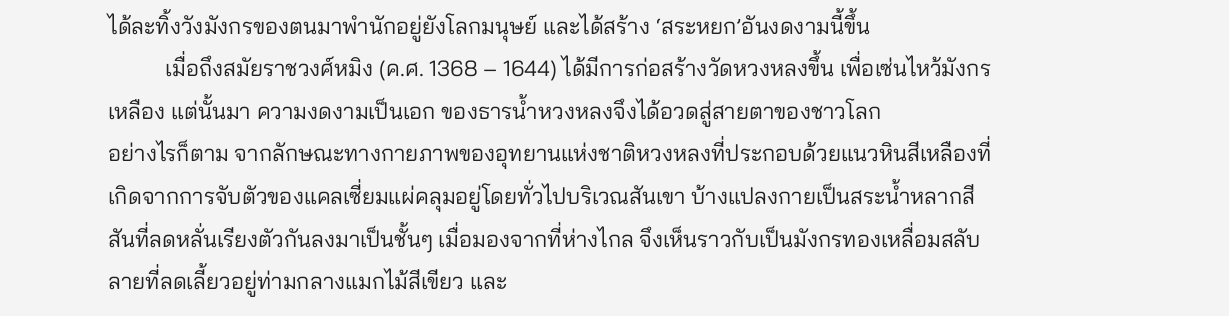ได้ละทิ้งวังมังกรของตนมาพำนักอยู่ยังโลกมนุษย์ และได้สร้าง ‘สระหยก’อันงดงามนี้ขึ้น
          เมื่อถึงสมัยราชวงศ์หมิง (ค.ศ. 1368 – 1644) ได้มีการก่อสร้างวัดหวงหลงขึ้น เพื่อเซ่นไหว้มังกรเหลือง แต่นั้นมา ความงดงามเป็นเอก ของธารน้ำหวงหลงจึงได้อวดสู่สายตาของชาวโลก
อย่างไรก็ตาม จากลักษณะทางกายภาพของอุทยานแห่งชาติหวงหลงที่ประกอบด้วยแนวหินสีเหลืองที่เกิดจากการจับตัวของแคลเซี่ยมแผ่คลุมอยู่โดยทั่วไปบริเวณสันเขา บ้างแปลงกายเป็นสระน้ำหลากสีสันที่ลดหลั่นเรียงตัวกันลงมาเป็นชั้นๆ เมื่อมองจากที่ห่างไกล จึงเห็นราวกับเป็นมังกรทองเหลื่อมสลับลายที่ลดเลี้ยวอยู่ท่ามกลางแมกไม้สีเขียว และ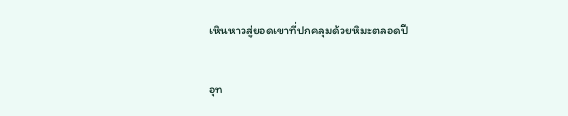เหินหาวสู่ยอดเขาที่ปกคลุมด้วยหิมะตลอดปี

อุท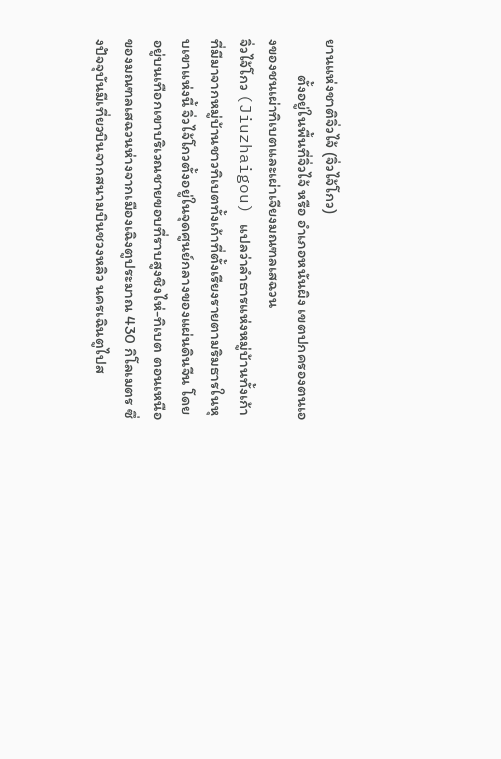ยานแห่งชาติจิ่วไจ้ (จิ่วไจ้โกว)
          ตั้งอยู่ในพื้นที่จิ่วไจ้ หรือ อำเภอหนันผิง เขตปกครองตนเองของชนเผ่าทิเบตและเผ่าเจียงมณฑลเสฉวน
จิ่วไจ้โกว (Jiuzhaigou) แปลว่าลำธารแห่งหมู่บ้านทั้งเก้า ที่มีมาจากหมู่บ้านชาวทิเบตทั้งเก้าที่ตั้งเรียงรายตามริมธารในหุบเขาแห่งนี้ จิ่วไจ้โกวตั้งอยู่ในจุดศูนย์กลางของแผ่นดินจีน โดยอยู่บนเทือกเขาบริเวณชายขอบที่ราบสูงชิงไห่-ทิเบต ตอนเหนือของมณฑลเสฉวนห่างจากเมืองเฉิงตูประมาณ 430 กิโลเมตร ซึ่งปัจจุบันมีเที่ยวบินจากสนามบินชวงหลิว นครเฉินตูไปส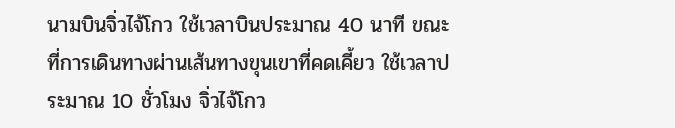นามบินจิ่วไจ้โกว ใช้เวลาบินประมาณ 40 นาที ขณะที่การเดินทางผ่านเส้นทางขุนเขาที่คดเคี้ยว ใช้เวลาประมาณ 10 ชั่วโมง จิ่วไจ้โกว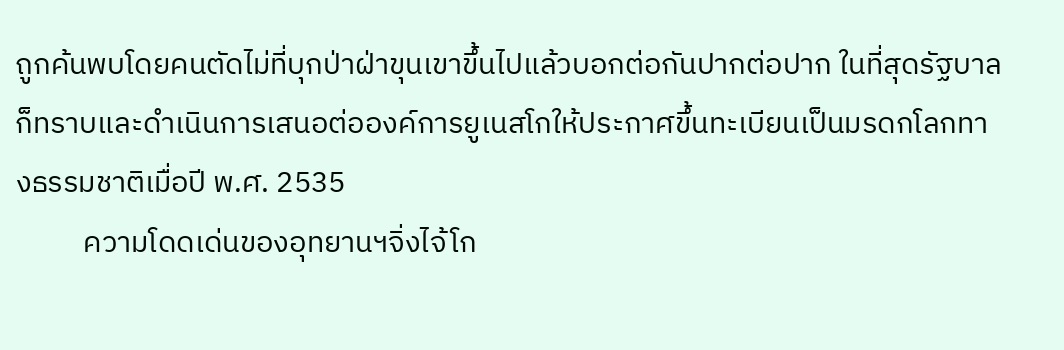ถูกค้นพบโดยคนตัดไม่ที่บุกป่าฝ่าขุนเขาขึ้นไปแล้วบอกต่อกันปากต่อปาก ในที่สุดรัฐบาลก็ทราบและดำเนินการเสนอต่อองค์การยูเนสโกให้ประกาศขึ้นทะเบียนเป็นมรดกโลกทางธรรมชาติเมื่อปี พ.ศ. 2535
          ความโดดเด่นของอุทยานฯจิ่งไจ้โก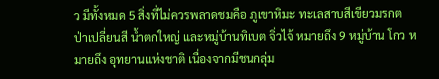ว มีทั้งหมด 5 สิ่งที่ไม่ควรพลาดชมคือ ภูเขาหิมะ ทะเลสาบสีเขียวมรกต ป่าเปลี่ยนสี น้ำตกใหญ่ และหมู่บ้านทิเบต จิ่วไจ้ หมายถึง 9 หมู่บ้าน โกว หมายถึง อุทยานแห่งชาติ เนื่องจากมีชนกลุ่ม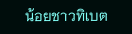น้อยชาวทิเบต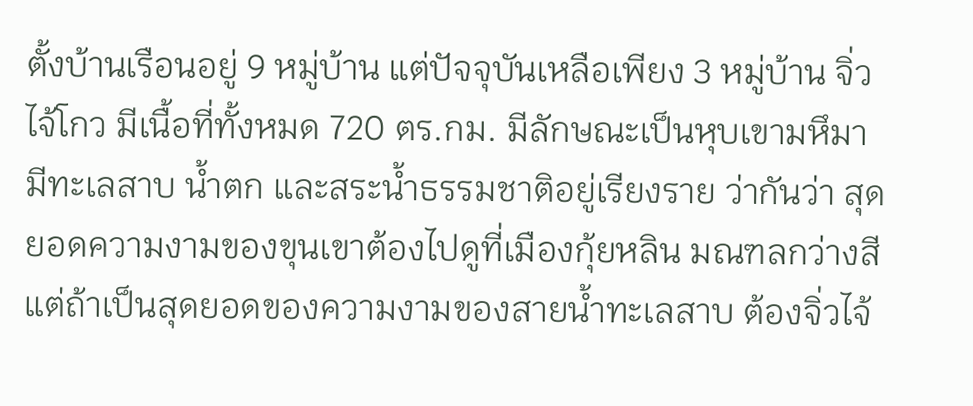ตั้งบ้านเรือนอยู่ 9 หมู่บ้าน แต่ปัจจุบันเหลือเพียง 3 หมู่บ้าน จิ่วไจ้โกว มีเนื้อที่ทั้งหมด 720 ตร.กม. มีลักษณะเป็นหุบเขามหึมา มีทะเลสาบ น้ำตก และสระน้ำธรรมชาติอยู่เรียงราย ว่ากันว่า สุดยอดความงามของขุนเขาต้องไปดูที่เมืองกุ้ยหลิน มณฑลกว่างสี แต่ถ้าเป็นสุดยอดของความงามของสายน้ำทะเลสาบ ต้องจิ่วไจ้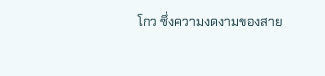โกว ซึ่งความงดงามของสาย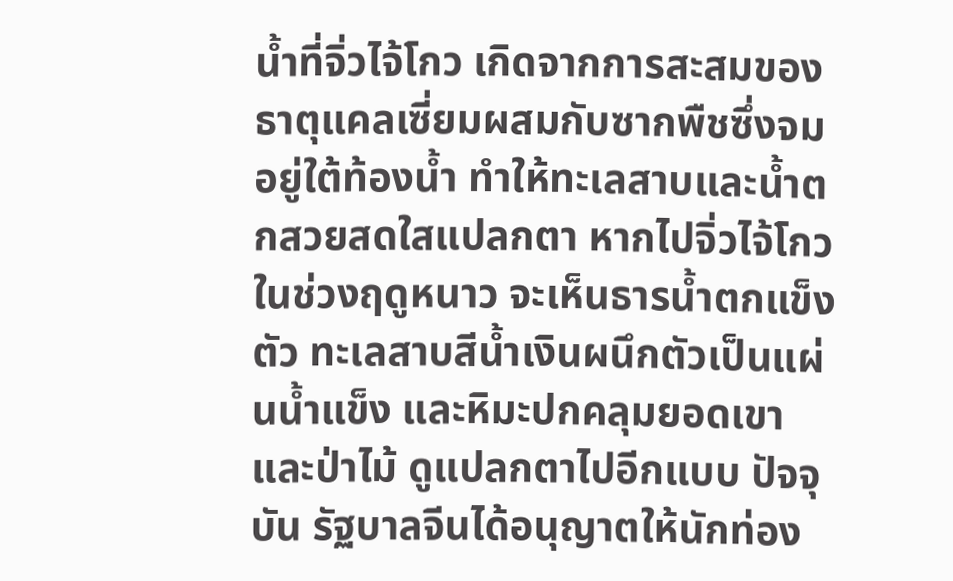น้ำที่จิ่วไจ้โกว เกิดจากการสะสมของธาตุแคลเซี่ยมผสมกับซากพืชซึ่งจมอยู่ใต้ท้องน้ำ ทำให้ทะเลสาบและน้ำตกสวยสดใสแปลกตา หากไปจิ่วไจ้โกวในช่วงฤดูหนาว จะเห็นธารน้ำตกแข็งตัว ทะเลสาบสีน้ำเงินผนึกตัวเป็นแผ่นน้ำแข็ง และหิมะปกคลุมยอดเขาและป่าไม้ ดูแปลกตาไปอีกแบบ ปัจจุบัน รัฐบาลจีนได้อนุญาตให้นักท่อง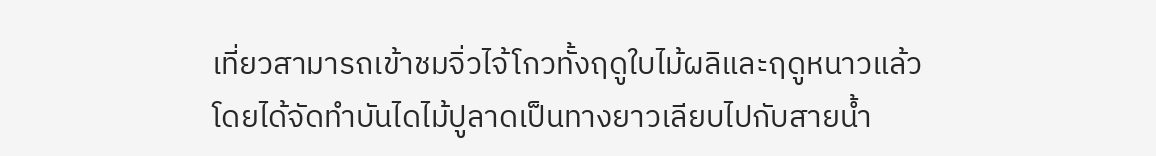เที่ยวสามารถเข้าชมจิ่วไจ้โกวทั้งฤดูใบไม้ผลิและฤดูหนาวแล้ว โดยได้จัดทำบันไดไม้ปูลาดเป็นทางยาวเลียบไปกับสายน้ำ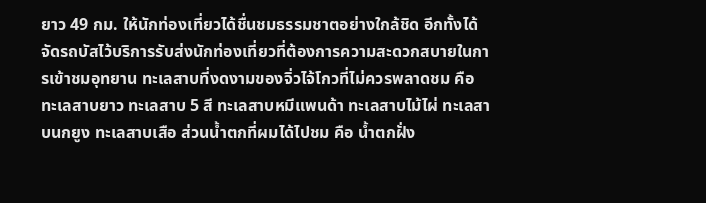ยาว 49 กม. ให้นักท่องเที่ยวได้ชื่นชมธรรมชาตอย่างใกล้ชิด อีกทั้งได้จัดรถบัสไว้บริการรับส่งนักท่องเที่ยวที่ต้องการความสะดวกสบายในการเข้าชมอุทยาน ทะเลสาบที่งดงามของจิ่วไจ้โกวที่ไม่ควรพลาดชม คือ ทะเลสาบยาว ทะเลสาบ 5 สี ทะเลสาบหมีแพนด้า ทะเลสาบไม้ไผ่ ทะเลสาบนกยูง ทะเลสาบเสือ ส่วนน้ำตกที่ผมได้ไปชม คือ น้ำตกฝั่ง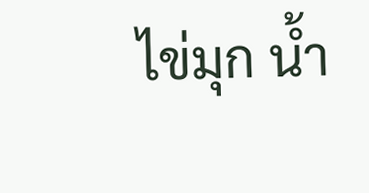ไข่มุก น้ำ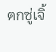ตกซู่เจิ้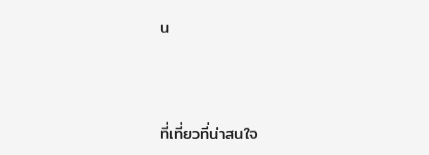น



ที่เที่ยวที่น่าสนใจ